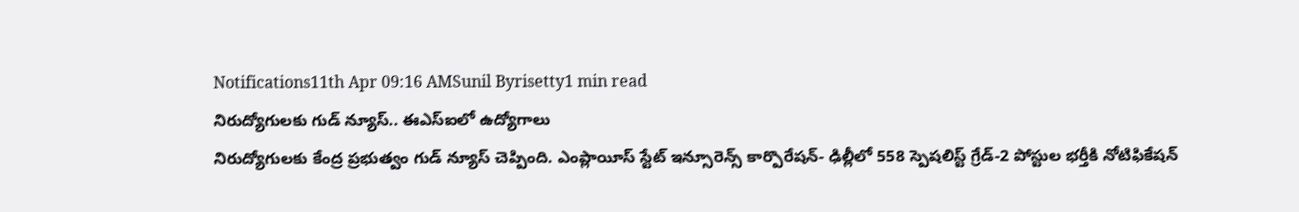Notifications11th Apr 09:16 AMSunil Byrisetty1 min read
నిరుద్యోగులకు గుడ్ న్యూస్.. ఈఎస్ఐలో ఉద్యోగాలు
నిరుద్యోగులకు కేంద్ర ప్రభుత్వం గుడ్ న్యూస్ చెప్పింది. ఎంప్లాయీస్ స్టేట్ ఇన్సూరెన్స్ కార్పొరేషన్- ఢిల్లీలో 558 స్పెషలిస్ట్ గ్రేడ్-2 పోస్టుల భర్తీకి నోటిఫికేషన్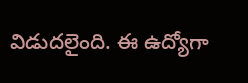విడుదలైంది. ఈ ఉద్యోగా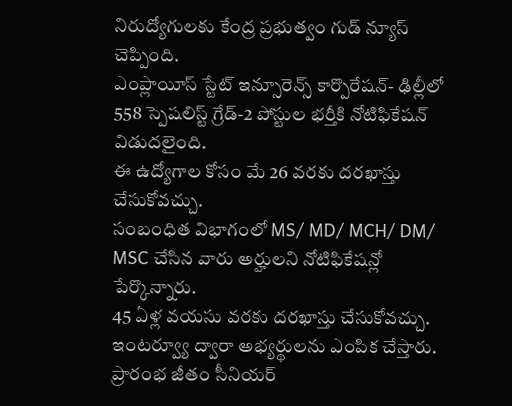నిరుద్యోగులకు కేంద్ర ప్రభుత్వం గుడ్ న్యూస్ చెప్పింది.
ఎంప్లాయీస్ స్టేట్ ఇన్సూరెన్స్ కార్పొరేషన్- ఢిల్లీలో 558 స్పెషలిస్ట్ గ్రేడ్-2 పోస్టుల భర్తీకి నోటిఫికేషన్ విడుదలైంది.
ఈ ఉద్యోగాల కోసం మే 26 వరకు దరఖాస్తు చేసుకోవచ్చు.
సంబంధిత విభాగంలో MS/ MD/ MCH/ DM/ MSC చేసిన వారు అర్హులని నోటిఫికేషన్లో పేర్కొన్నారు.
45 ఏళ్ల వయసు వరకు దరఖాస్తు చేసుకోవచ్చు.
ఇంటర్వ్యూ ద్వారా అభ్యర్థులను ఎంపిక చేస్తారు.
ప్రారంభ జీతం సీనియర్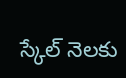స్కేల్ నెలకు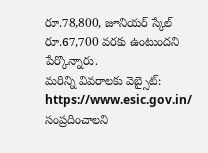రూ.78,800, జూనియర్ స్కేల్ రూ.67,700 వరకు ఉంటుందని పేర్కొన్నారు.
మరిన్ని వివరాలకు వెబ్సైట్: https://www.esic.gov.in/ సంప్రదించాలని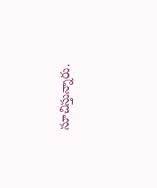సూచిస్తున్నారు.